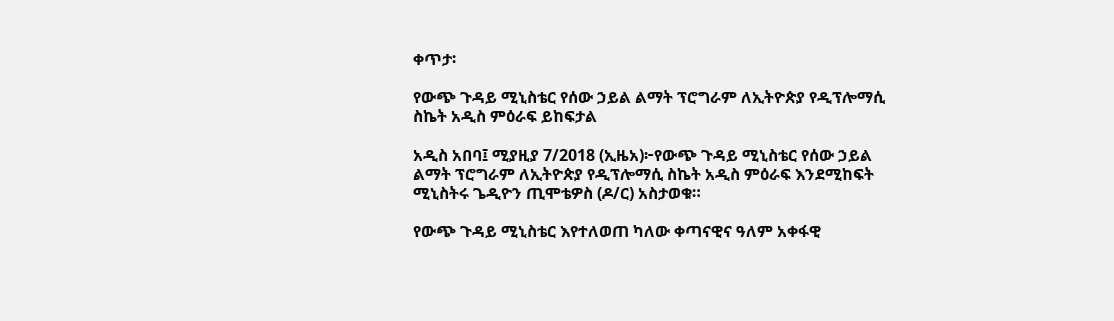ቀጥታ፡

የውጭ ጉዳይ ሚኒስቴር የሰው ኃይል ልማት ፕሮግራም ለኢትዮጵያ የዲፕሎማሲ ስኬት አዲስ ምዕራፍ ይከፍታል

አዲስ አበባ፤ ሚያዚያ 7/2018 (ኢዜአ)፦የውጭ ጉዳይ ሚኒስቴር የሰው ኃይል ልማት ፕሮግራም ለኢትዮጵያ የዲፕሎማሲ ስኬት አዲስ ምዕራፍ እንደሚከፍት ሚኒስትሩ ጌዲዮን ጢሞቴዎስ (ዶ/ር) አስታወቁ።

የውጭ ጉዳይ ሚኒስቴር እየተለወጠ ካለው ቀጣናዊና ዓለም አቀፋዊ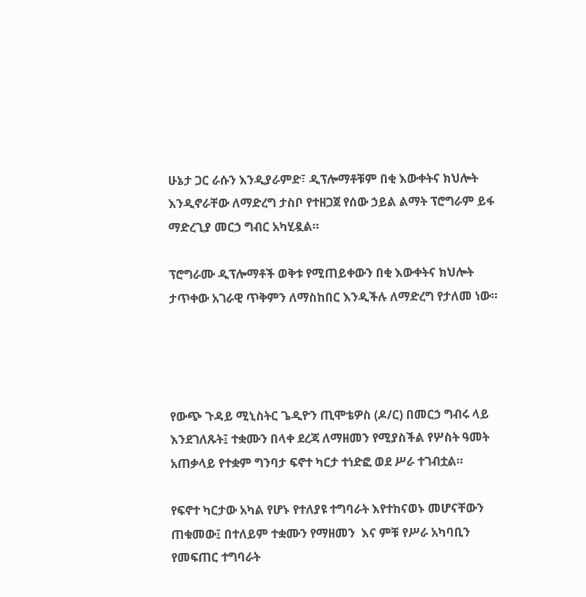ሁኔታ ጋር ራሱን እንዲያራምድ፣ ዲፕሎማቶቹም በቂ እውቀትና ክህሎት እንዲኖራቸው ለማድረግ ታስቦ የተዘጋጀ የሰው ኃይል ልማት ፕሮግራም ይፋ ማድረጊያ መርኃ ግብር አካሂዷል።

ፕሮግራሙ ዲፕሎማቶች ወቅቱ የሚጠይቀውን በቂ እውቀትና ክህሎት ታጥቀው አገራዊ ጥቅምን ለማስከበር እንዲችሉ ለማድረግ የታለመ ነው።




የውጭ ጉዳይ ሚኒስትር ጌዲዮን ጢሞቴዎስ (ዶ/ር) በመርኃ ግብሩ ላይ እንደገለጹት፤ ተቋሙን በላቀ ደረጃ ለማዘመን የሚያስችል የሦስት ዓመት አጠቃላይ የተቋም ግንባታ ፍኖተ ካርታ ተነድፎ ወደ ሥራ ተገብቷል።

የፍኖተ ካርታው አካል የሆኑ የተለያዩ ተግባራት እየተከናወኑ መሆናቸውን ጠቁመው፤ በተለይም ተቋሙን የማዘመን  እና ምቹ የሥራ አካባቢን የመፍጠር ተግባራት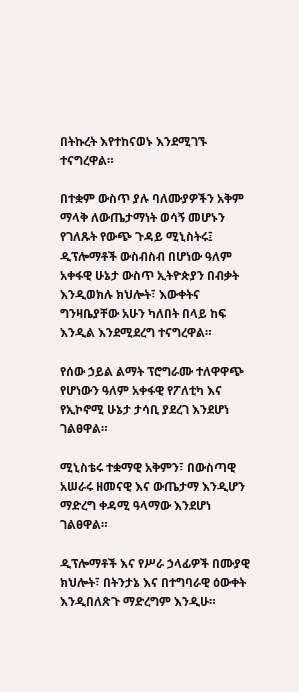በትኩረት እየተከናወኑ እንደሚገኙ ተናግረዋል።

በተቋም ውስጥ ያሉ ባለሙያዎችን አቅም ማላቅ ለውጤታማነት ወሳኝ መሆኑን የገለጹት የውጭ ጉዳይ ሚኒስትሩ፤ ዲፕሎማቶች ውስብስብ በሆነው ዓለም አቀፋዊ ሁኔታ ውስጥ ኢትዮጵያን በብቃት እንዲወክሉ ክህሎት፣ እውቀትና ግንዛቤያቸው አሁን ካለበት በላይ ከፍ እንዲል እንደሚደረግ ተናግረዋል።

የሰው ኃይል ልማት ፕሮግራሙ ተለዋዋጭ የሆነውን ዓለም አቀፋዊ የፖለቲካ እና የኢኮኖሚ ሁኔታ ታሳቢ ያደረገ እንደሆነ ገልፀዋል።

ሚኒስቴሩ ተቋማዊ አቅምን፣ በውስጣዊ አሠራሩ ዘመናዊ እና ውጤታማ እንዲሆን ማድረግ ቀዳሚ ዓላማው እንደሆነ ገልፀዋል።

ዲፕሎማቶች እና የሥራ ኃላፊዎች በሙያዊ ክህሎት፣ በትንታኔ እና በተግባራዊ ዕውቀት እንዲበለጽጉ ማድረግም እንዲሁ።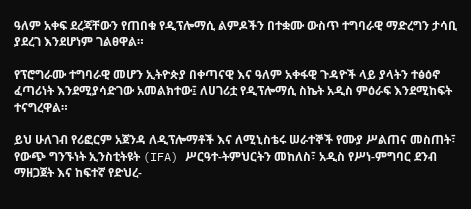ዓለም አቀፍ ደረጃቸውን የጠበቁ የዲፕሎማሲ ልምዶችን በተቋሙ ውስጥ ተግባራዊ ማድረግን ታሳቢ ያደረገ እንደሆነም ገልፀዋል።

የፕሮግራሙ ተግባራዊ መሆን ኢትዮጵያ በቀጣናዊ እና ዓለም አቀፋዊ ጉዳዮች ላይ ያላትን ተፅዕኖ ፈጣሪነት እንደሚያሳድገው አመልክተው፤ ለሀገሪቷ የዲፕሎማሲ ስኬት አዲስ ምዕራፍ እንደሚከፍት ተናግረዋል።

ይህ ሁለገብ የሪፎርም አጀንዳ ለዲፕሎማቶች እና ለሚኒስቴሩ ሠራተኞች የሙያ ሥልጠና መስጠት፣ የውጭ ግንኙነት ኢንስቲትዩት (IFA) ሥርዓተ-ትምህርትን መከለስ፣ አዲስ የሥነ-ምግባር ደንብ ማዘጋጀት እና ከፍተኛ የድህረ-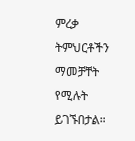ምረቃ ትምህርቶችን ማመቻቸት የሚሉት ይገኙበታል።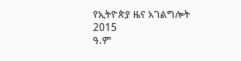የኢትዮጵያ ዜና አገልግሎት
2015
ዓ.ም